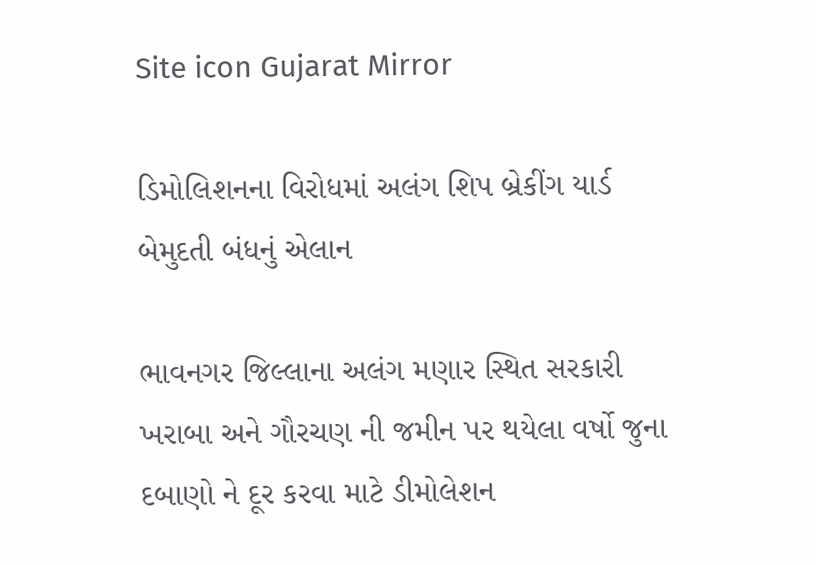Site icon Gujarat Mirror

ડિમોલિશનના વિરોધમાં અલંગ શિપ બ્રેકીંગ યાર્ડ બેમુદતી બંધનું એલાન

ભાવનગર જિલ્લાના અલંગ મણાર સ્થિત સરકારી ખરાબા અને ગૌરચણ ની જમીન પર થયેલા વર્ષો જુના દબાણો ને દૂર કરવા માટે ડીમોલેશન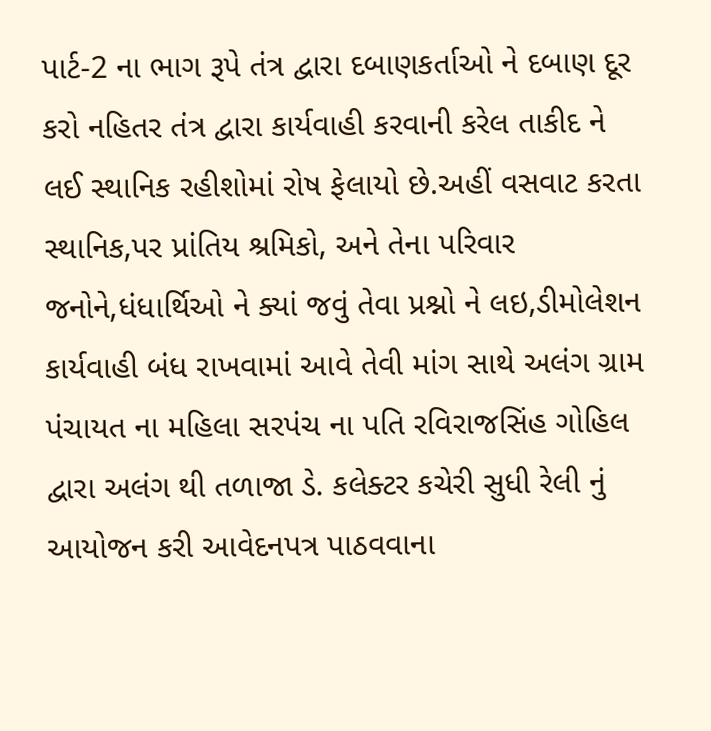પાર્ટ-2 ના ભાગ રૂપે તંત્ર દ્વારા દબાણકર્તાઓ ને દબાણ દૂર કરો નહિતર તંત્ર દ્વારા કાર્યવાહી કરવાની કરેલ તાકીદ ને લઈ સ્થાનિક રહીશોમાં રોષ ફેલાયો છે.અહીં વસવાટ કરતા સ્થાનિક,પર પ્રાંતિય શ્રમિકો, અને તેના પરિવાર જનોને,ધંધાર્થિઓ ને ક્યાં જવું તેવા પ્રશ્નો ને લઇ,ડીમોલેશન કાર્યવાહી બંધ રાખવામાં આવે તેવી માંગ સાથે અલંગ ગ્રામ પંચાયત ના મહિલા સરપંચ ના પતિ રવિરાજસિંહ ગોહિલ દ્વારા અલંગ થી તળાજા ડે. કલેક્ટર કચેરી સુધી રેલી નું આયોજન કરી આવેદનપત્ર પાઠવવાના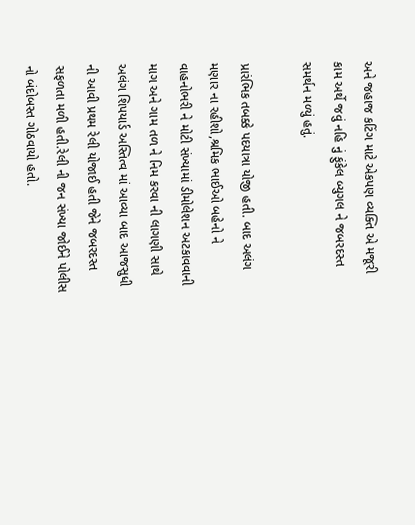અને જહાજ કટિંગ માટે એકપણ વ્યક્તિ એ મજૂરી કામ અર્થે જવું નહિ નું ફુંકેલ બ્યુગલ ને જબરદસ્ત સમર્થન મળ્યું હતું.

પ્રારંભિક તબક્કે પદયાત્રા યોજી હતી. બાદ અલંગ મણાર ના રહીશો,શ્રમિક ભાઈઓ બહેનો ને વાહનોભરી ને મોટી સંખ્યામાં ડીમોલેશન અટકાવવાની માગ અને ગામ તળ ને નિમ કરવા ની લાગણી સાથે અલંગ શિપયાર્ડ અસ્તિત્વ માં આવ્યા બાદ આજસુધી ની આવી પ્રથમ રેલી યોજાઈ હતી જેને જબરદસ્ત સફળતા મળી હતી.રેલી ની જન સંખ્યા જોઈને પોલીસ નો બંદોબસ્ત ગોઠવાયો હતો.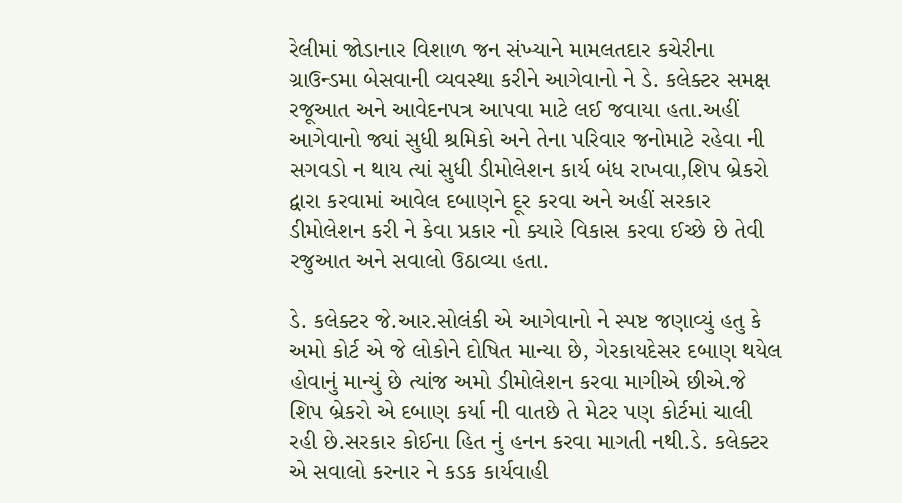રેલીમાં જોડાનાર વિશાળ જન સંખ્યાને મામલતદાર કચેરીના ગ્રાઉન્ડમા બેસવાની વ્યવસ્થા કરીને આગેવાનો ને ડે. કલેક્ટર સમક્ષ રજૂઆત અને આવેદનપત્ર આપવા માટે લઈ જવાયા હતા.અહીં આગેવાનો જ્યાં સુધી શ્રમિકો અને તેના પરિવાર જનોમાટે રહેવા ની સગવડો ન થાય ત્યાં સુધી ડીમોલેશન કાર્ય બંધ રાખવા,શિપ બ્રેકરો દ્વારા કરવામાં આવેલ દબાણને દૂર કરવા અને અહીં સરકાર ડીમોલેશન કરી ને કેવા પ્રકાર નો ક્યારે વિકાસ કરવા ઈચ્છે છે તેવી રજુઆત અને સવાલો ઉઠાવ્યા હતા.

ડે. કલેક્ટર જે.આર.સોલંકી એ આગેવાનો ને સ્પષ્ટ જણાવ્યું હતુ કે અમો કોર્ટ એ જે લોકોને દોષિત માન્યા છે, ગેરકાયદેસર દબાણ થયેલ હોવાનું માન્યું છે ત્યાંજ અમો ડીમોલેશન કરવા માગીએ છીએ.જે શિપ બ્રેકરો એ દબાણ કર્યા ની વાતછે તે મેટર પણ કોર્ટમાં ચાલી રહી છે.સરકાર કોઈના હિત નું હનન કરવા માગતી નથી.ડે. કલેક્ટર એ સવાલો કરનાર ને કડક કાર્યવાહી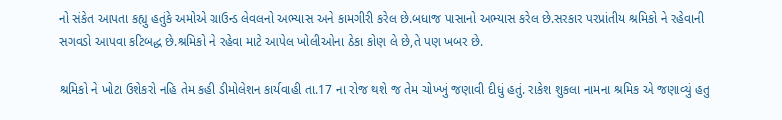નો સંકેત આપતા કહ્યુ હતુંકે અમોએ ગ્રાઉન્ડ લેવલનો અભ્યાસ અને કામગીરી કરેલ છે.બધાજ પાસાનો અભ્યાસ કરેલ છે.સરકાર પરપ્રાંતીય શ્રમિકો ને રહેવાની સગવડો આપવા કટિબદ્ધ છે.શ્રમિકો ને રહેવા માટે આપેલ ખોલીઓના ઠેકા કોણ લે છે,તે પણ ખબર છે.

શ્રમિકો ને ખોટા ઉશેકરો નહિ તેમ કહી ડીમોલેશન કાર્યવાહી તા.17 ના રોજ થશે જ તેમ ચોખ્ખું જણાવી દીધું હતું. રાકેશ શુકલા નામના શ્રમિક એ જણાવ્યું હતુ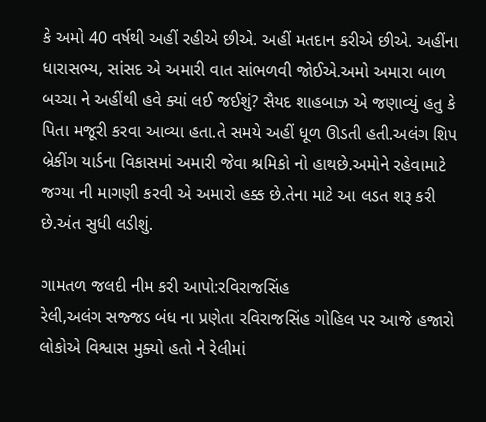કે અમો 40 વર્ષથી અહીં રહીએ છીએ. અહીં મતદાન કરીએ છીએ. અહીંના ધારાસભ્ય, સાંસદ એ અમારી વાત સાંભળવી જોઈએ.અમો અમારા બાળ બચ્ચા ને અહીંથી હવે ક્યાં લઈ જઈશું? સૈયદ શાહબાઝ એ જણાવ્યું હતુ કે પિતા મજૂરી કરવા આવ્યા હતા.તે સમયે અહીં ધૂળ ઊડતી હતી.અલંગ શિપ બ્રેકીંગ યાર્ડના વિકાસમાં અમારી જેવા શ્રમિકો નો હાથછે.અમોને રહેવામાટે જગ્યા ની માગણી કરવી એ અમારો હક્ક છે.તેના માટે આ લડત શરૂ કરી છે.અંત સુધી લડીશું.

ગામતળ જલદી નીમ કરી આપો:રવિરાજસિંહ
રેલી,અલંગ સજ્જડ બંધ ના પ્રણેતા રવિરાજસિંહ ગોહિલ પર આજે હજારો લોકોએ વિશ્વાસ મુક્યો હતો ને રેલીમાં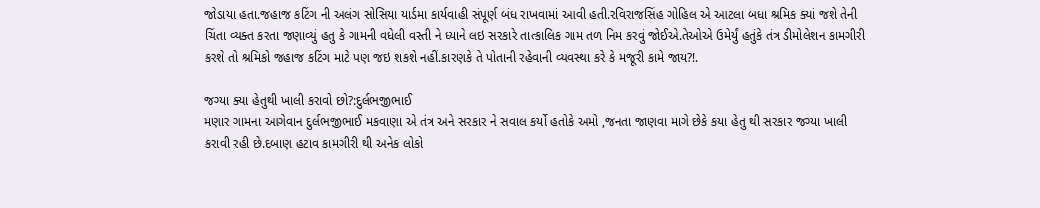જોડાયા હતા.જહાજ કટિંગ ની અલંગ સોસિયા યાર્ડમા કાર્યવાહી સંપૂર્ણ બંધ રાખવામાં આવી હતી.રવિરાજસિંહ ગોહિલ એ આટલા બધા શ્રમિક ક્યાં જશે તેની ચિંતા વ્યક્ત કરતા જણાવ્યું હતુ કે ગામની વધેલી વસ્તી ને ધ્યાને લઇ સરકારે તાત્કાલિક ગામ તળ નિમ કરવું જોઈએ.તેઓએ ઉમેર્યું હતુંકે તંત્ર ડીમોલેશન કામગીરી કરશે તો શ્રમિકો જહાજ કટિંગ માટે પણ જઇ શકશે નહીં.કારણકે તે પોતાની રહેવાની વ્યવસ્થા કરે કે મજૂરી કામે જાય?!.

જગ્યા ક્યા હેતુથી ખાલી કરાવો છો?:દુર્લભજીભાઈ
મણાર ગામના આગેવાન દુર્લભજીભાઈ મકવાણા એ તંત્ર અને સરકાર ને સવાલ કર્યો હતોકે અમો ,જનતા જાણવા માગે છેકે કયા હેતુ થી સરકાર જગ્યા ખાલી કરાવી રહી છે.દબાણ હટાવ કામગીરી થી અનેક લોકો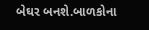બેઘર બનશે.બાળકોના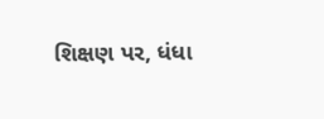શિક્ષણ પર, ધંધા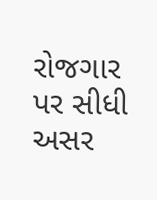રોજગાર પર સીધી અસર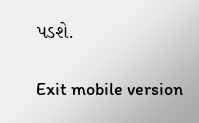પડશે.

Exit mobile version